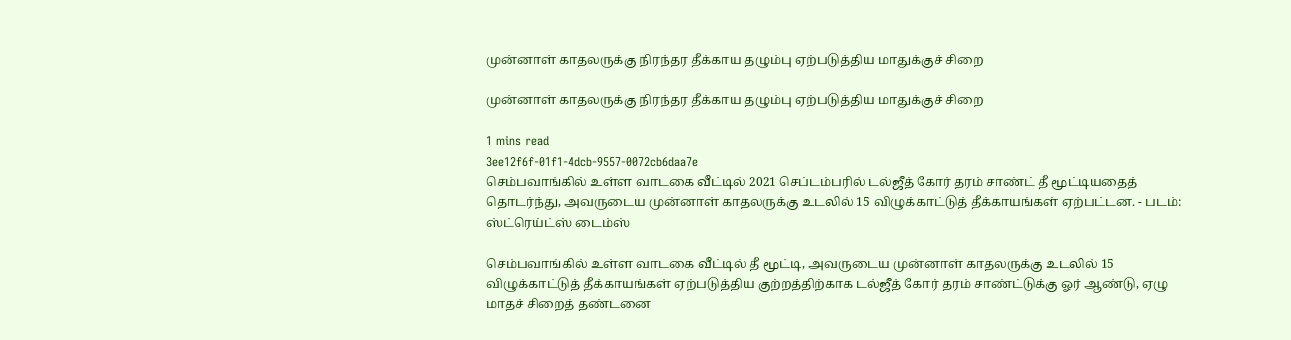முன்னாள் காதலருக்கு நிரந்தர தீக்காய தழும்பு ஏற்படுத்திய மாதுக்குச் சிறை

முன்னாள் காதலருக்கு நிரந்தர தீக்காய தழும்பு ஏற்படுத்திய மாதுக்குச் சிறை

1 mins read
3ee12f6f-01f1-4dcb-9557-0072cb6daa7e
செம்பவாங்கில் உள்ள வாடகை வீட்டில் 2021 செப்டம்பரில் டல்ஜீத் கோர் தரம் சாண்ட் தீ மூட்டியதைத் தொடர்ந்து, அவருடைய முன்னாள் காதலருக்கு உடலில் 15 விழுக்காட்டுத் தீக்காயங்கள் ஏற்பட்டன. - படம்: ஸ்ட்ரெய்ட்ஸ் டைம்ஸ்

செம்பவாங்கில் உள்ள வாடகை வீட்டில் தீ மூட்டி, அவருடைய முன்னாள் காதலருக்கு உடலில் 15 விழுக்காட்டுத் தீக்காயங்கள் ஏற்படுத்திய குற்றத்திற்காக டல்ஜீத் கோர் தரம் சாண்ட்டுக்கு ஓர் ஆண்டு, ஏழு மாதச் சிறைத் தண்டனை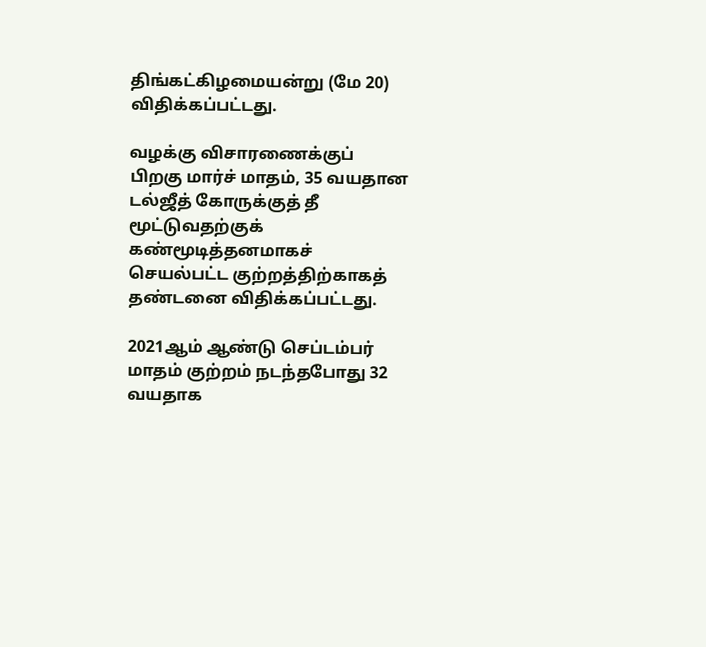திங்கட்கிழமையன்று (மே 20) விதிக்கப்பட்டது.

வழக்கு விசாரணைக்குப் பிறகு மார்ச் மாதம், 35 வயதான டல்ஜீத் கோருக்குத் தீ மூட்டுவதற்குக் கண்மூடித்தனமாகச் செயல்பட்ட குற்றத்திற்காகத் தண்டனை விதிக்கப்பட்டது.

2021ஆம் ஆண்டு செப்டம்பர் மாதம் குற்றம் நடந்தபோது 32 வயதாக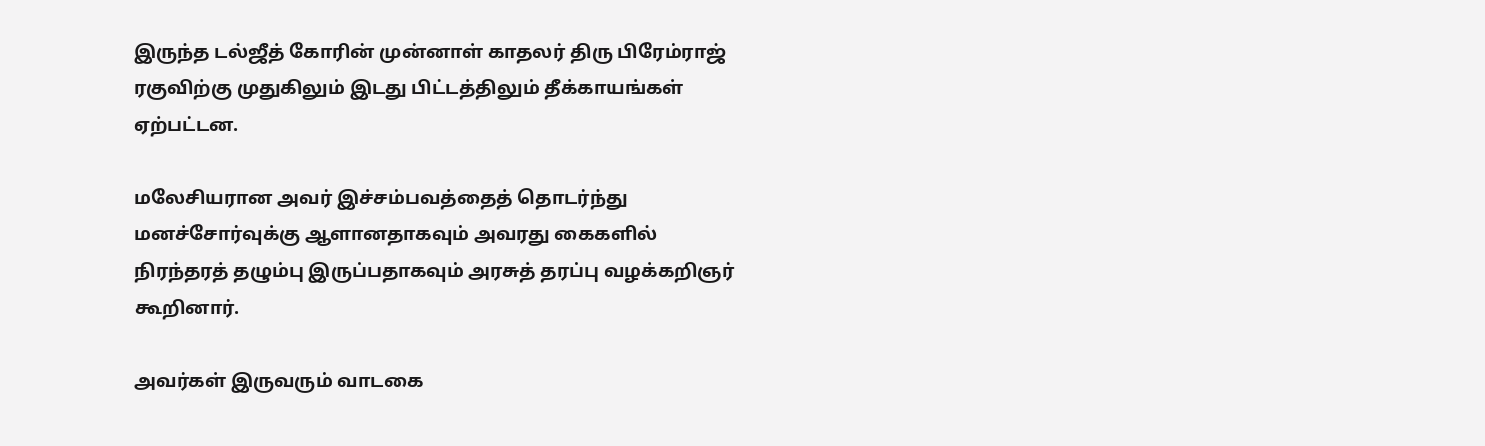இருந்த டல்ஜீத் கோரின் முன்னாள் காதலர் திரு பிரேம்ராஜ் ரகுவிற்கு முதுகிலும் இடது பிட்டத்திலும் தீக்காயங்கள் ஏற்பட்டன.

மலேசியரான அவர் இச்சம்பவத்தைத் தொடர்ந்து மனச்சோர்வுக்கு ஆளானதாகவும் அவரது கைகளில் நிரந்தரத் தழும்பு இருப்பதாகவும் அரசுத் தரப்பு வழக்கறிஞர் கூறினார்.

அவர்கள் இருவரும் வாடகை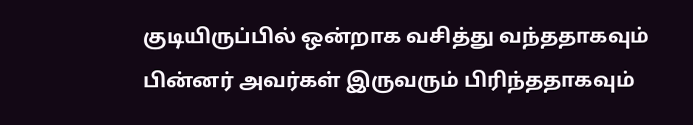குடியிருப்பில் ஒன்றாக வசித்து வந்ததாகவும் பின்னர் அவர்கள் இருவரும் பிரிந்ததாகவும்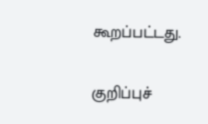கூறப்பட்டது.

குறிப்புச்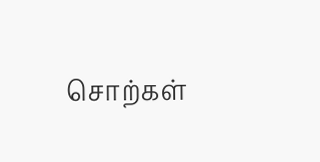சொற்கள்